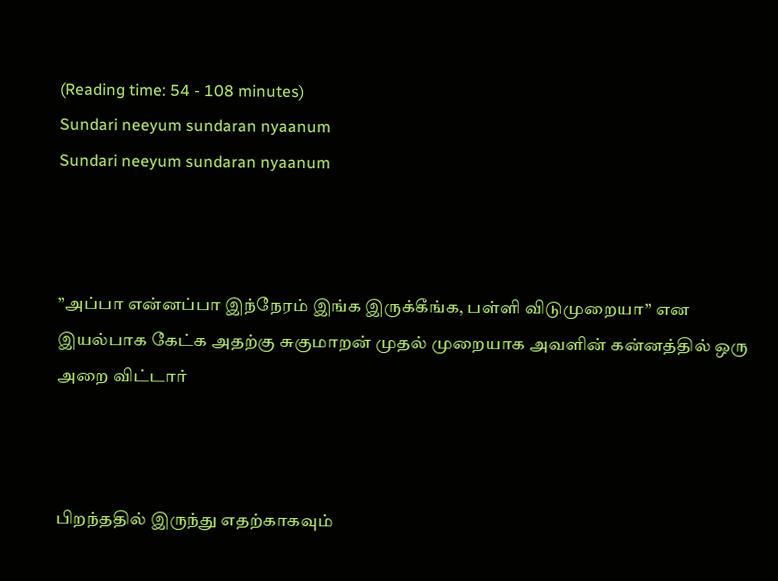(Reading time: 54 - 108 minutes)
Sundari neeyum sundaran nyaanum
Sundari neeyum sundaran nyaanum



”அப்பா என்னப்பா இந்நேரம் இங்க இருக்கீங்க, பள்ளி விடுமுறையா” என இயல்பாக கேட்க அதற்கு சுகுமாறன் முதல் முறையாக அவளின் கன்னத்தில் ஒரு அறை விட்டார்



பிறந்ததில் இருந்து எதற்காகவும்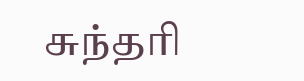சுந்தரி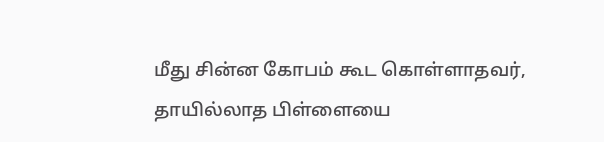மீது சின்ன கோபம் கூட கொள்ளாதவர், தாயில்லாத பிள்ளையை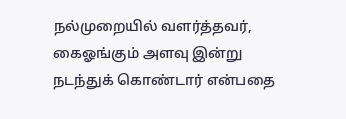நல்முறையில் வளர்த்தவர், கைஓங்கும் அளவு இன்று நடந்துக் கொண்டார் என்பதை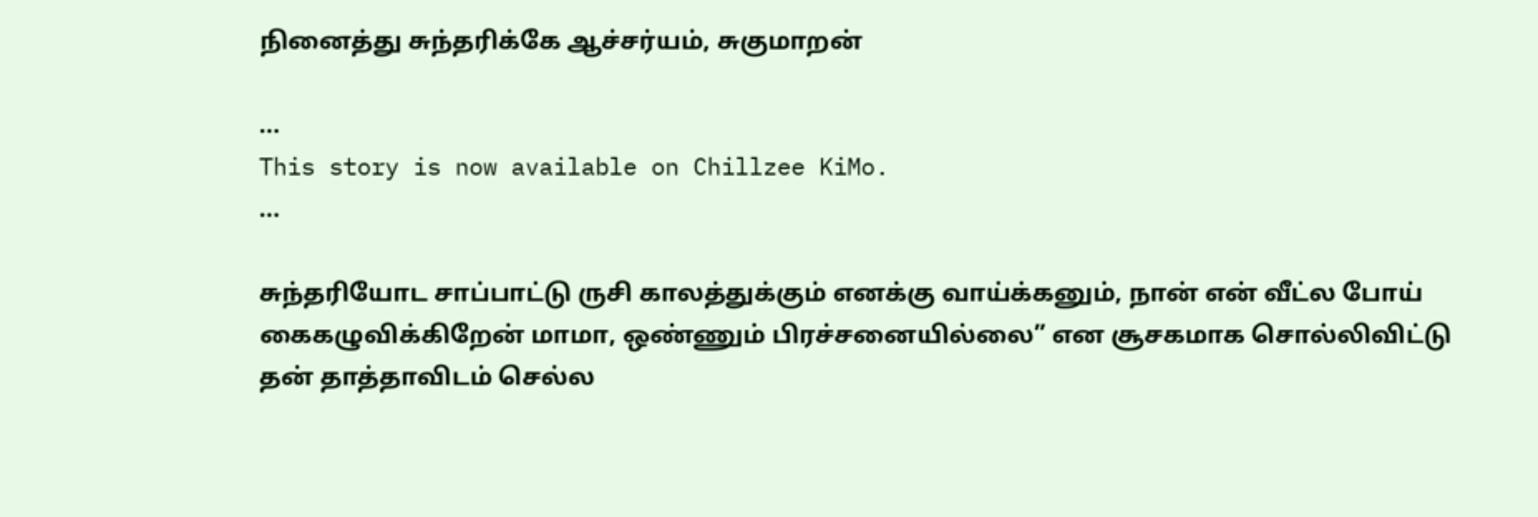நினைத்து சுந்தரிக்கே ஆச்சர்யம், சுகுமாறன்

...
This story is now available on Chillzee KiMo.
...

சுந்தரியோட சாப்பாட்டு ருசி காலத்துக்கும் எனக்கு வாய்க்கனும், நான் என் வீட்ல போய் கைகழுவிக்கிறேன் மாமா, ஒண்ணும் பிரச்சனையில்லை” என சூசகமாக சொல்லிவிட்டு தன் தாத்தாவிடம் செல்ல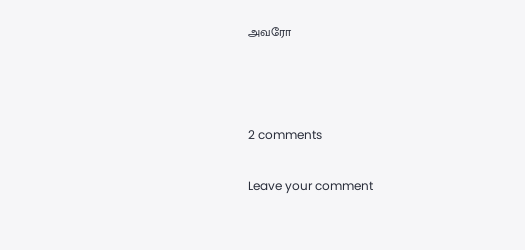அவரோ



2 comments

Leave your comment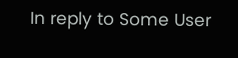In reply to Some User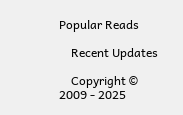Popular Reads

    Recent Updates

    Copyright © 2009 - 2025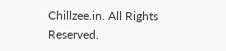Chillzee.in. All Rights Reserved.